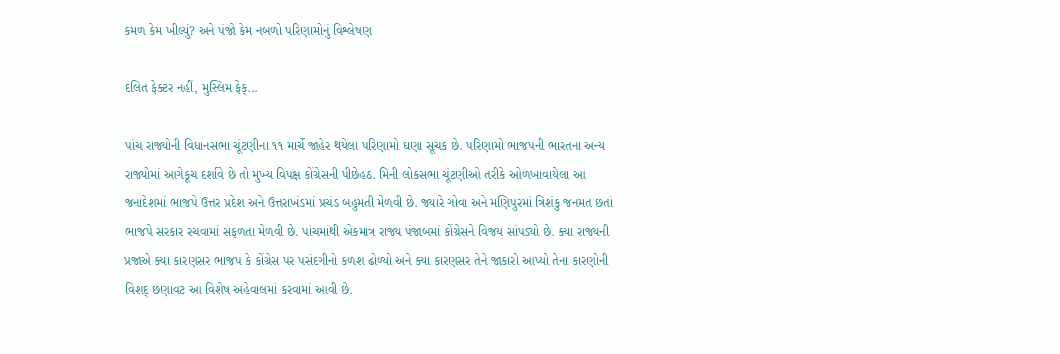કમળ કેમ ખીલ્યું? અને પંજો કેમ નબળો પરિણામોનું વિશ્લેષણ

દલિત ફેક્ટર નહીં, મુસ્લિમ ફેક્...

પાંચ રાજ્યોની વિધાનસભા ચૂંટણીના ૧૧ માર્ચે જાહેર થયેલા પરિણામો ઘણા સૂચક છે. પરિણામો ભાજપની ભારતના અન્ય રાજ્યોમાં આગેકૂચ દર્શાવે છે તો મુખ્ય વિપક્ષ કોંગ્રેસની પીછેહઠ. મિની લોકસભા ચૂંટણીઓ તરીકે ઓળખાવાયેલા આ જનાદેશમાં ભાજપે ઉત્તર પ્રદેશ અને ઉત્તરાખંડમાં પ્રચંડ બહુમતી મેળવી છે. જ્યારે ગોવા અને મણિપુરમાં ત્રિશંકુ જનમત છતાં ભાજપે સરકાર રચવામાં સફળતા મેળવી છે. પાંચમાંથી એકમાત્ર રાજ્ય પંજાબમાં કોંગ્રેસને વિજય સાંપડ્યો છે. ક્યા રાજ્યની પ્રજાએ ક્યા કારણસર ભાજપ કે કોંગ્રેસ પર પસંદગીનો કળશ ઢોળ્યો અને ક્યા કારણસર તેને જાકારો આપ્યો તેના કારણોની વિશદ્ છણાવટ આ વિશેષ અહેવાલમાં કરવામાં આવી છે.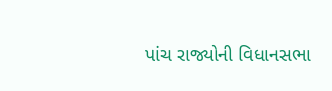પાંચ રાજ્યોની વિધાનસભા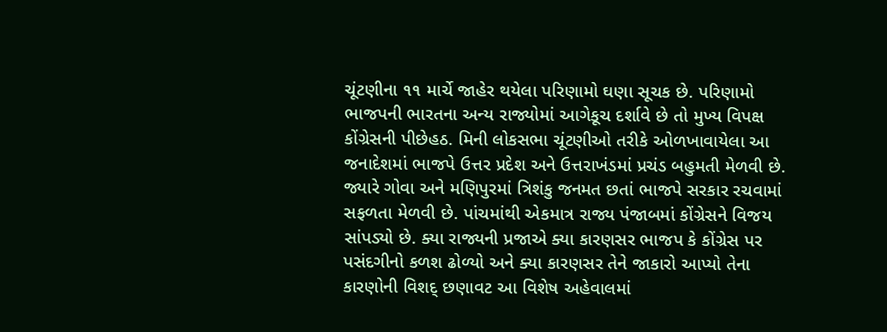ચૂંટણીના ૧૧ માર્ચે જાહેર થયેલા પરિણામો ઘણા સૂચક છે. પરિણામો ભાજપની ભારતના અન્ય રાજ્યોમાં આગેકૂચ દર્શાવે છે તો મુખ્ય વિપક્ષ કોંગ્રેસની પીછેહઠ. મિની લોકસભા ચૂંટણીઓ તરીકે ઓળખાવાયેલા આ જનાદેશમાં ભાજપે ઉત્તર પ્રદેશ અને ઉત્તરાખંડમાં પ્રચંડ બહુમતી મેળવી છે. જ્યારે ગોવા અને મણિપુરમાં ત્રિશંકુ જનમત છતાં ભાજપે સરકાર રચવામાં સફળતા મેળવી છે. પાંચમાંથી એકમાત્ર રાજ્ય પંજાબમાં કોંગ્રેસને વિજય સાંપડ્યો છે. ક્યા રાજ્યની પ્રજાએ ક્યા કારણસર ભાજપ કે કોંગ્રેસ પર પસંદગીનો કળશ ઢોળ્યો અને ક્યા કારણસર તેને જાકારો આપ્યો તેના કારણોની વિશદ્ છણાવટ આ વિશેષ અહેવાલમાં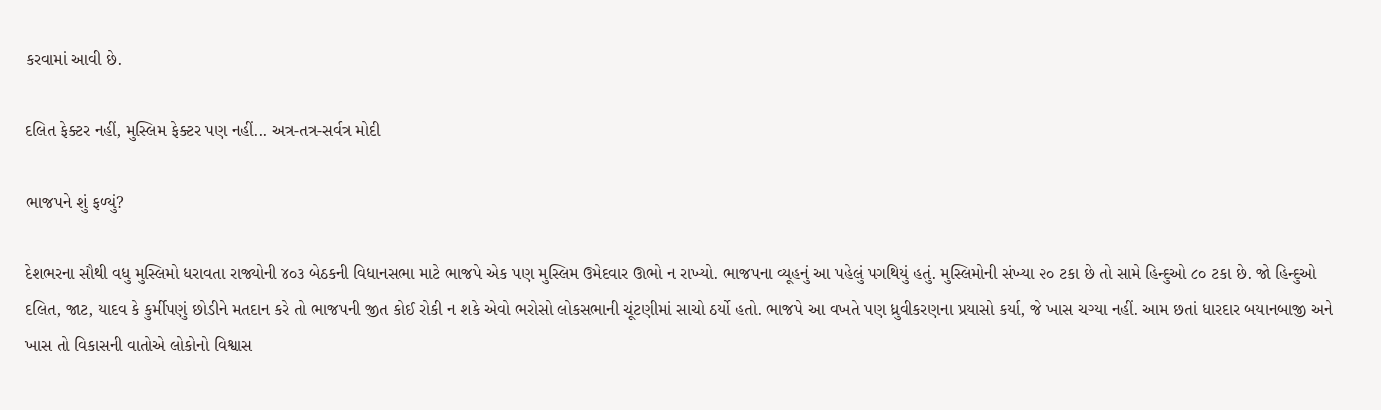કરવામાં આવી છે.

દલિત ફેક્ટર નહીં, મુસ્લિમ ફેક્ટર પણ નહીં... અત્ર-તત્ર-સર્વત્ર મોદી

ભાજપને શું ફળ્યું?

દેશભરના સૌથી વધુ મુસ્લિમો ધરાવતા રાજ્યોની ૪૦૩ બેઠકની વિધાનસભા માટે ભાજપે એક પણ મુસ્લિમ ઉમેદવાર ઊભો ન રાખ્યો. ભાજપના વ્યૂહનું આ પહેલું પગથિયું હતું. મુસ્લિમોની સંખ્યા ૨૦ ટકા છે તો સામે હિન્દુઓ ૮૦ ટકા છે. જો હિન્દુઓ દલિત, જાટ, યાદવ કે કુર્મીપણું છોડીને મતદાન કરે તો ભાજપની જીત કોઈ રોકી ન શકે એવો ભરોસો લોકસભાની ચૂંટણીમાં સાચો ઠર્યો હતો. ભાજપે આ વખતે પણ ધ્રુવીકરણના પ્રયાસો કર્યા, જે ખાસ ચગ્યા નહીં. આમ છતાં ધારદાર બયાનબાજી અને ખાસ તો વિકાસની વાતોએ લોકોનો વિશ્વાસ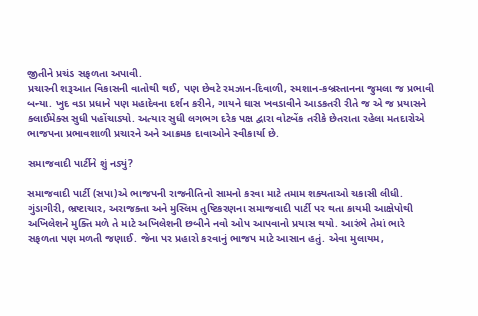જીતીને પ્રચંડ સફળતા અપાવી.
પ્રચારની શરૂઆત વિકાસની વાતોથી થઈ, પણ છેવટે રમઝાન-દિવાળી, સ્મશાન-કબ્રસ્તાનના જુમલા જ પ્રભાવી બન્યા. ખુદ વડા પ્રધાને પણ મહાદેવના દર્શન કરીને, ગાયને ઘાસ ખવડાવીને આડકતરી રીતે જ એ જ પ્રયાસને ક્લાઈમેક્સ સુધી પહોંચાડ્યો. અત્યાર સુધી લગભગ દરેક પક્ષ દ્વારા વોટબેંક તરીકે છેતરાતા રહેલા મતદારોએ ભાજપના પ્રભાવશાળી પ્રચારને અને આક્રમક દાવાઓને સ્વીકાર્યા છે.

સમાજવાદી પાર્ટીને શું નડ્યું?

સમાજવાદી પાર્ટી (સપા)એ ભાજપની રાજનીતિનો સામનો કરવા માટે તમામ શક્યતાઓ ચકાસી લીધી. ગુંડાગીરી, ભ્રષ્ટાચાર, અરાજક્તા અને મુસ્લિમ તુષ્ટિકરણના સમાજવાદી પાર્ટી પર થતા કાયમી આક્ષેપોથી અખિલેશને મુક્તિ મળે તે માટે અખિલેશની છબીને નવો ઓપ આપવાનો પ્રયાસ થયો. આરંભે તેમાં ભારે સફળતા પણ મળતી જણાઈ. જેના પર પ્રહારો કરવાનું ભાજપ માટે આસાન હતું. એવા મુલાયમ,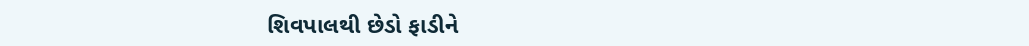શિવપાલથી છેડો ફાડીને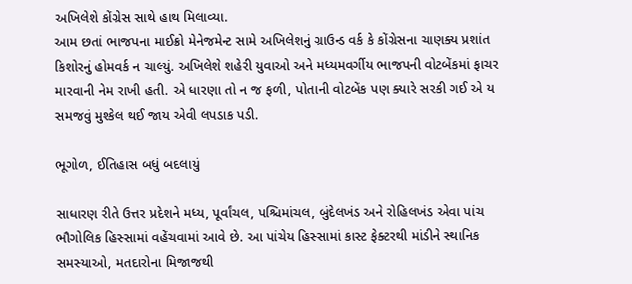અખિલેશે કોંગ્રેસ સાથે હાથ મિલાવ્યા.
આમ છતાં ભાજપના માઈક્રો મેનેજમેન્ટ સામે અખિલેશનું ગ્રાઉન્ડ વર્ક કે કોંગ્રેસના ચાણક્ય પ્રશાંત કિશોરનું હોમવર્ક ન ચાલ્યું. અખિલેશે શહેરી યુવાઓ અને મધ્યમવર્ગીય ભાજપની વોટબેંકમાં ફાચર મારવાની નેમ રાખી હતી. એ ધારણા તો ન જ ફળી, પોતાની વોટબેંક પણ ક્યારે સરકી ગઈ એ ય સમજવું મુશ્કેલ થઈ જાય એવી લપડાક પડી.

ભૂગોળ, ઈતિહાસ બધું બદલાયું

સાધારણ રીતે ઉત્તર પ્રદેશને મધ્ય, પૂર્વાંચલ, પશ્ચિમાંચલ, બુંદેલખંડ અને રોહિલખંડ એવા પાંચ ભૌગોલિક હિસ્સામાં વહેંચવામાં આવે છે. આ પાંચેય હિસ્સામાં કાસ્ટ ફેક્ટરથી માંડીને સ્થાનિક સમસ્યાઓ, મતદારોના મિજાજથી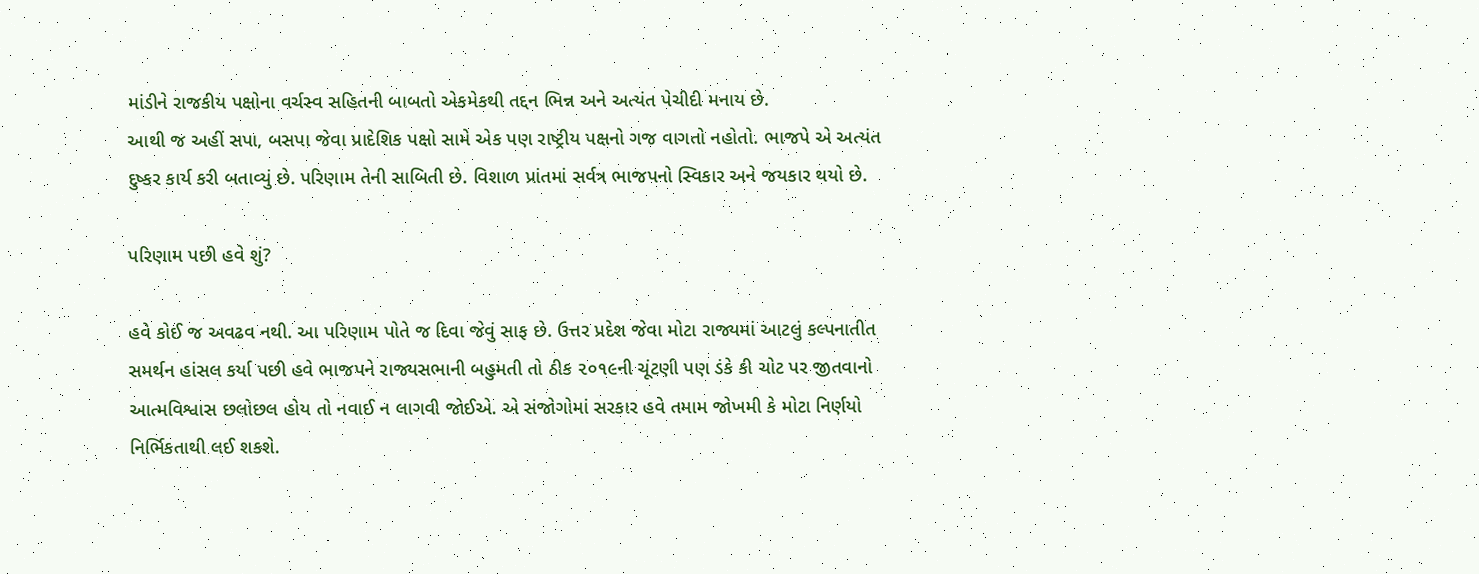માંડીને રાજકીય પક્ષોના વર્ચસ્વ સહિતની બાબતો એકમેકથી તદ્દન ભિન્ન અને અત્યંત પેચીદી મનાય છે.
આથી જ અહીં સપા, બસપા જેવા પ્રાદેશિક પક્ષો સામે એક પણ રાષ્ટ્રીય પક્ષનો ગજ વાગતો નહોતો. ભાજપે એ અત્યંત દુષ્કર કાર્ય કરી બતાવ્યું છે. પરિણામ તેની સાબિતી છે. વિશાળ પ્રાંતમાં સર્વત્ર ભાજપનો સ્વિકાર અને જયકાર થયો છે.

પરિણામ પછી હવે શું?

હવે કોઈ જ અવઢવ નથી. આ પરિણામ પોતે જ દિવા જેવું સાફ છે. ઉત્તર પ્રદેશ જેવા મોટા રાજ્યમાં આટલું કલ્પનાતીત સમર્થન હાંસલ કર્યા પછી હવે ભાજપને રાજ્યસભાની બહુમતી તો ઠીક ૨૦૧૯ની ચૂંટણી પણ ડંકે કી ચોટ પર જીતવાનો આત્મવિશ્વાસ છલોછલ હોય તો નવાઈ ન લાગવી જોઈએ. એ સંજોગોમાં સરકાર હવે તમામ જોખમી કે મોટા નિર્ણયો નિર્ભિકતાથી લઈ શકશે.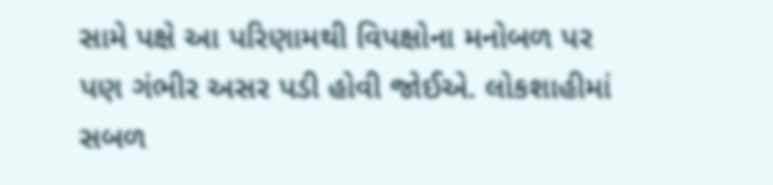સામે પક્ષે આ પરિણામથી વિપક્ષોના મનોબળ પર પણ ગંભીર અસર પડી હોવી જોઈએ. લોકશાહીમાં સબળ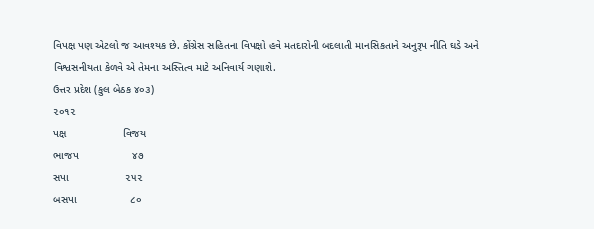વિપક્ષ પણ એટલો જ આવશ્યક છે. કોંગ્રેસ સહિતના વિપક્ષો હવે મતદારોની બદલાતી માનસિકતાને અનુરૂપ નીતિ ઘડે અને વિશ્વસનીયતા કેળવે એ તેમના અસ્તિત્વ માટે અનિવાર્ય ગણાશે.
ઉત્તર પ્રદેશ (કુલ બેઠક ૪૦૩)
૨૦૧૨
પક્ષ                   વિજય
ભાજપ                  ૪૭
સપા                   ૨૫૨
બસપા                  ૮૦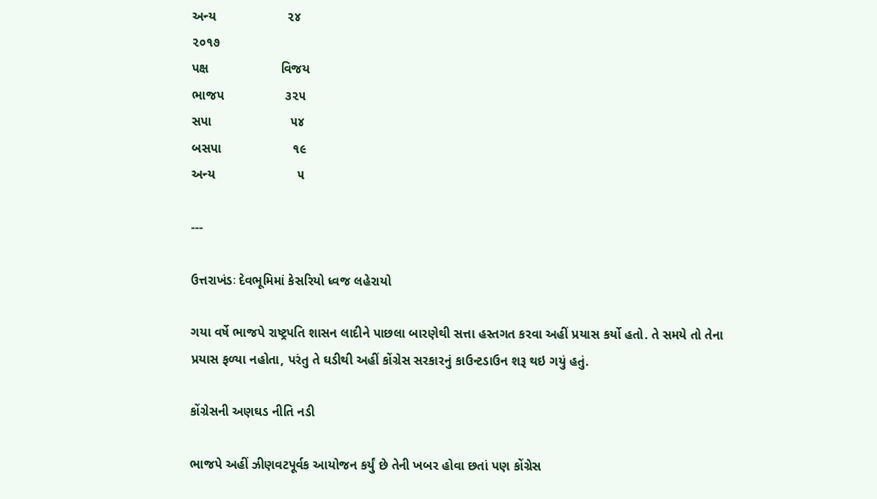અન્ય                    ૨૪
૨૦૧૭
પક્ષ                    વિજય
ભાજપ                 ૩૨૫
સપા                      ૫૪
બસપા                    ૧૯
અન્ય                       ૫

---

ઉત્તરાખંડઃ દેવભૂમિમાં કેસરિયો ધ્વજ લહેરાયો

ગયા વર્ષે ભાજપે રાષ્ટ્રપતિ શાસન લાદીને પાછલા બારણેથી સત્તા હસ્તગત કરવા અહીં પ્રયાસ કર્યો હતો. તે સમયે તો તેના પ્રયાસ ફળ્યા નહોતા, પરંતુ તે ઘડીથી અહીં કોંગ્રેસ સરકારનું કાઉન્ટડાઉન શરૂ થઇ ગયું હતું.

કોંગ્રેસની અણઘડ નીતિ નડી

ભાજપે અહીં ઝીણવટપૂર્વક આયોજન કર્યું છે તેની ખબર હોવા છતાં પણ કોંગ્રેસ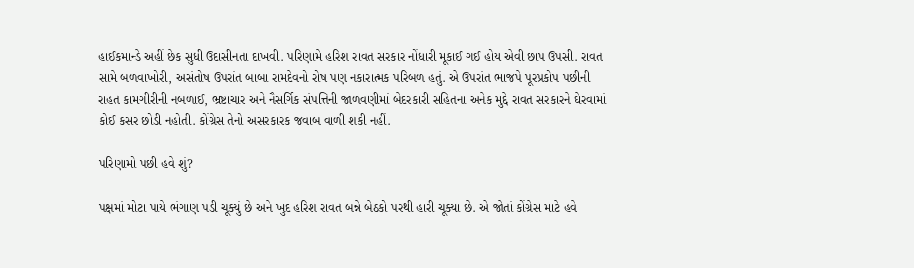હાઈકમાન્ડે અહીં છેક સુધી ઉદાસીનતા દાખવી. પરિણામે હરિશ રાવત સરકાર નોંધારી મૂકાઈ ગઈ હોય એવી છાપ ઉપસી. રાવત સામે બળવાખોરી, અસંતોષ ઉપરાંત બાબા રામદેવનો રોષ પણ નકારાત્મક પરિબળ હતું. એ ઉપરાંત ભાજપે પૂરપ્રકોપ પછીની રાહત કામગીરીની નબળાઈ, ભ્રષ્ટાચાર અને નૈસર્ગિક સંપત્તિની જાળવણીમાં બેદરકારી સહિતના અનેક મુદ્દે રાવત સરકારને ઘેરવામાં કોઈ કસર છોડી નહોતી. કોંગ્રેસ તેનો અસરકારક જવાબ વાળી શકી નહીં.

પરિણામો પછી હવે શું?

પક્ષમાં મોટા પાયે ભંગાણ પડી ચૂક્યું છે અને ખુદ હરિશ રાવત બન્ને બેઠકો પરથી હારી ચૂક્યા છે. એ જોતાં કોંગ્રેસ માટે હવે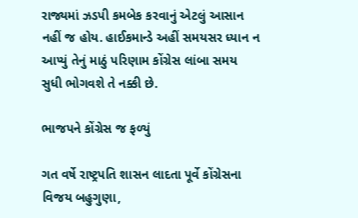રાજ્યમાં ઝડપી કમબેક કરવાનું એટલું આસાન નહીં જ હોય. હાઈકમાન્ડે અહીં સમયસર ધ્યાન ન આપ્યું તેનું માઠું પરિણામ કોંગ્રેસ લાંબા સમય સુધી ભોગવશે તે નક્કી છે.

ભાજપને કોંગ્રેસ જ ફળ્યું

ગત વર્ષે રાષ્ટ્રપતિ શાસન લાદતા પૂર્વે કોંગ્રેસના વિજય બહુગુણા,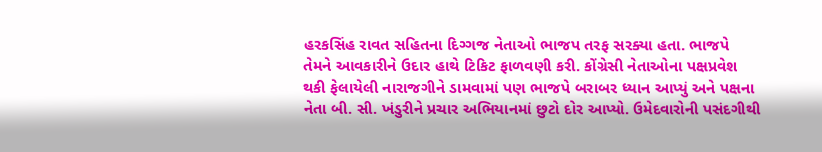હરકસિંહ રાવત સહિતના દિગ્ગજ નેતાઓ ભાજપ તરફ સરક્યા હતા. ભાજપે તેમને આવકારીને ઉદાર હાથે ટિકિટ ફાળવણી કરી. કોંગ્રેસી નેતાઓના પક્ષપ્રવેશ થકી ફેલાયેલી નારાજગીને ડામવામાં પણ ભાજપે બરાબર ધ્યાન આપ્યું અને પક્ષના નેતા બી. સી. ખંડુરીને પ્રચાર અભિયાનમાં છુટો દોર આપ્યો. ઉમેદવારોની પસંદગીથી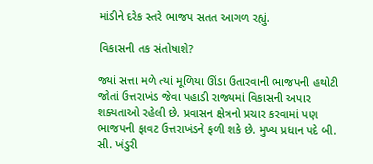માંડીને દરેક સ્તરે ભાજપ સતત આગળ રહ્યું.

વિકાસની તક સંતોષાશે?

જ્યાં સત્તા મળે ત્યાં મૂળિયા ઊંડા ઉતારવાની ભાજપની હથોટી જોતાં ઉત્તરાખંડ જેવા પહાડી રાજ્યમાં વિકાસની અપાર શક્યતાઓ રહેલી છે. પ્રવાસન ક્ષેત્રનો પ્રચાર કરવામાં પણ ભાજપની ફાવટ ઉત્તરાખંડને ફળી શકે છે. મુખ્ય પ્રધાન પદે બી. સી. ખંડુરી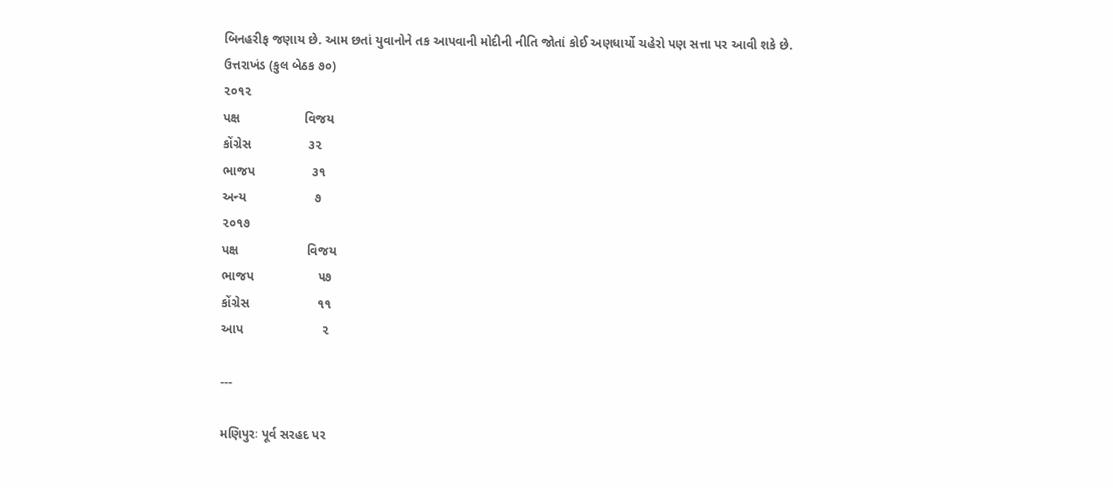બિનહરીફ જણાય છે. આમ છતાં યુવાનોને તક આપવાની મોદીની નીતિ જોતાં કોઈ અણધાર્યો ચહેરો પણ સત્તા પર આવી શકે છે.
ઉત્તરાખંડ (કુલ બેઠક ૭૦)
૨૦૧૨
પક્ષ                  વિજય
કોંગ્રેસ                ૩૨
ભાજપ                ૩૧
અન્ય                   ૭
૨૦૧૭
પક્ષ                   વિજય
ભાજપ                  ૫૭
કોંગ્રેસ                   ૧૧
આપ                      ૨

---

મણિપુરઃ પૂર્વ સરહદ પર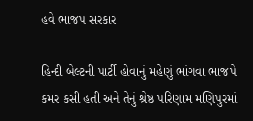હવે ભાજપ સરકાર

હિન્દી બેલ્ટની પાર્ટી હોવાનું મહેણું ભાંગવા ભાજપે કમર કસી હતી અને તેનું શ્રેષ્ઠ પરિણામ મણિપુરમાં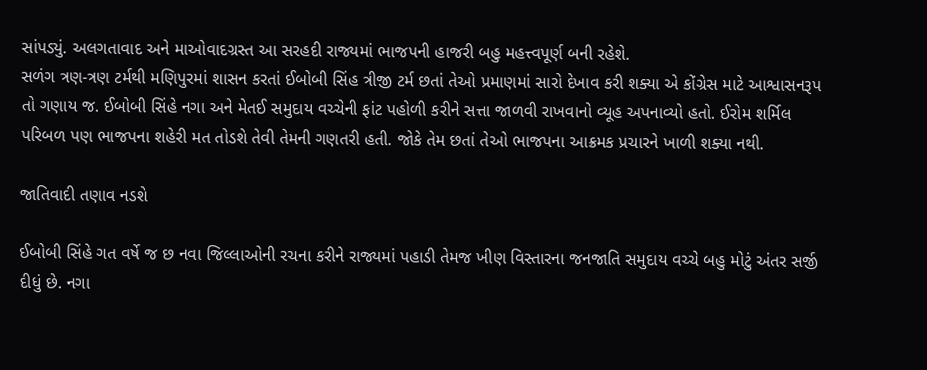સાંપડ્યું. અલગતાવાદ અને માઓવાદગ્રસ્ત આ સરહદી રાજ્યમાં ભાજપની હાજરી બહુ મહત્ત્વપૂર્ણ બની રહેશે.
સળંગ ત્રણ-ત્રણ ટર્મથી મણિપુરમાં શાસન કરતાં ઈબોબી સિંહ ત્રીજી ટર્મ છતાં તેઓ પ્રમાણમાં સારો દેખાવ કરી શક્યા એ કોંગ્રેસ માટે આશ્વાસનરૂપ તો ગણાય જ. ઈબોબી સિંહે નગા અને મેતઈ સમુદાય વચ્ચેની ફાંટ પહોળી કરીને સત્તા જાળવી રાખવાનો વ્યૂહ અપનાવ્યો હતો. ઈરોમ શર્મિલ પરિબળ પણ ભાજપના શહેરી મત તોડશે તેવી તેમની ગણતરી હતી. જોકે તેમ છતાં તેઓ ભાજપના આક્રમક પ્રચારને ખાળી શક્યા નથી.

જાતિવાદી તણાવ નડશે

ઈબોબી સિંહે ગત વર્ષે જ છ નવા જિલ્લાઓની રચના કરીને રાજ્યમાં પહાડી તેમજ ખીણ વિસ્તારના જનજાતિ સમુદાય વચ્ચે બહુ મોટું અંતર સર્જી દીધું છે. નગા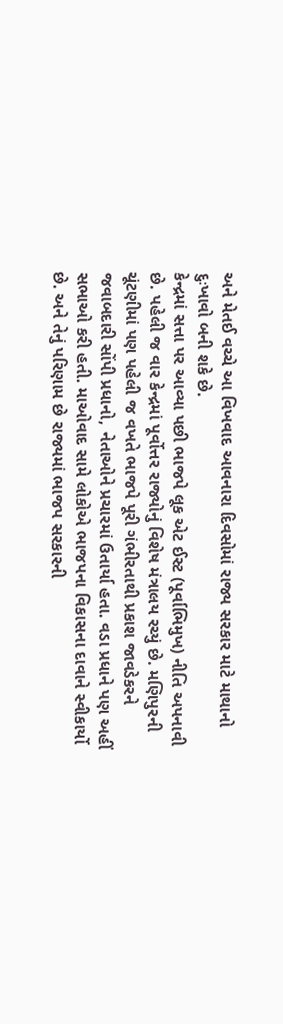અને મેતઈ વચ્ચે આ વિખવાદ આવનારા દિવસોમાં રાજ્ય સરકાર માટે માથાનો દુઃખાવો બની શકે છે.
કેન્દ્રમાં સત્તા પર આવ્યા પછી ભાજપે લૂક એટ ઈસ્ટ (પૂર્વાભિમુખ) નીતિ અપનાવી છે. પહેલી જ વાર કેન્દ્રમાં પૂર્વોત્તર રાજ્યોનું વિશેષ મંત્રાલય રચ્યું છે. મણિપુરની ચૂંટણીમાં પણ પહેલી જ વખતે ભાજપે પૂરી ગંભીરતાથી પ્રકાશ જાવડેકરને જવાબદારી સોંપી પ્રધાનો, નેતાઓને પ્રચારમાં ઉતાર્યા હતા. વડા પ્રધાને પણ અહીં સભાઓ કરી હતી. માઓવાદ સામે લોકોએ ભાજપના વિકાસના દાવાને સ્વીકાર્યો છે. અને તેનું પરિણામ છે રાજ્યમાં ભાજપ સરકારની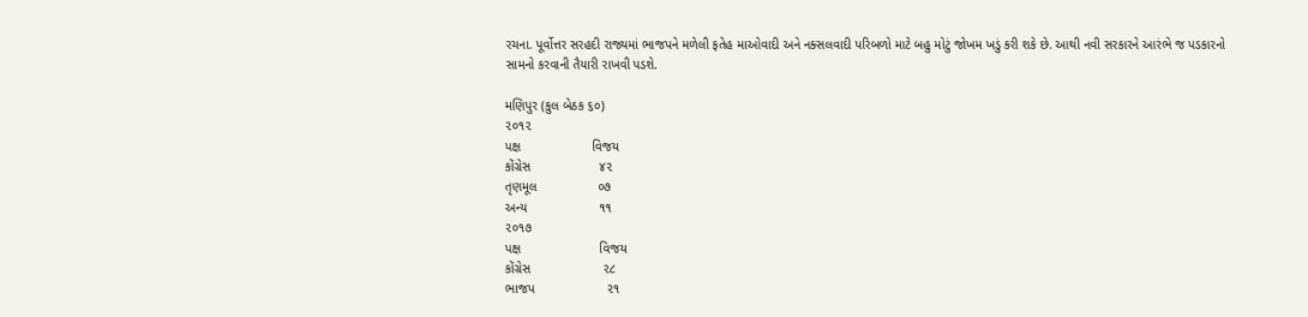રચના. પૂર્વોત્તર સરહદી રાજ્યમાં ભાજપને મળેલી ફતેહ માઓવાદી અને નક્સલવાદી પરિબળો માટે બહુ મોટું જોખમ ખડું કરી શકે છે. આથી નવી સરકારને આરંભે જ પડકારનો સામનો કરવાની તૈયારી રાખવી પડશે.

મણિપુર (કુલ બેઠક ૬૦)
૨૦૧૨
પક્ષ                    વિજય
કોંગ્રેસ                   ૪૨
તૃણમૂલ                 ૦૭
અન્ય                    ૧૧
૨૦૧૭
પક્ષ                      વિજય
કોંગ્રેસ                    ૨૮
ભાજપ                    ૨૧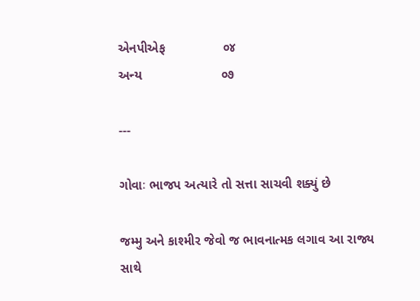એનપીએફ                ૦૪
અન્ય                      ૦૭

---

ગોવાઃ ભાજપ અત્યારે તો સત્તા સાચવી શક્યું છે

જમ્મુ અને કાશ્મીર જેવો જ ભાવનાત્મક લગાવ આ રાજ્ય સાથે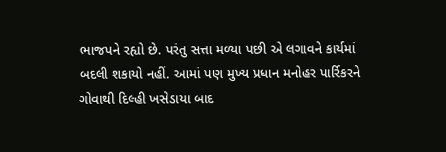ભાજપને રહ્યો છે. પરંતુ સત્તા મળ્યા પછી એ લગાવને કાર્યમાં બદલી શકાયો નહીં. આમાં પણ મુખ્ય પ્રધાન મનોહર પાર્રિકરને ગોવાથી દિલ્હી ખસેડાયા બાદ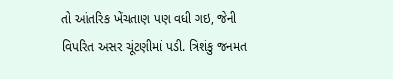તો આંતરિક ખેંચતાણ પણ વધી ગઇ, જેની વિપરિત અસર ચૂંટણીમાં પડી. ત્રિશંકુ જનમત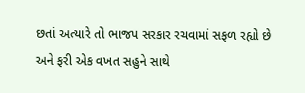છતાં અત્યારે તો ભાજપ સરકાર રચવામાં સફળ રહ્યો છે અને ફરી એક વખત સહુને સાથે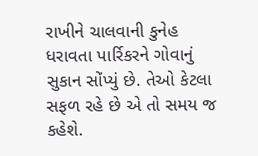રાખીને ચાલવાની કુનેહ ધરાવતા પાર્રિકરને ગોવાનું સુકાન સોંપ્યું છે. તેઓ કેટલા સફળ રહે છે એ તો સમય જ કહેશે.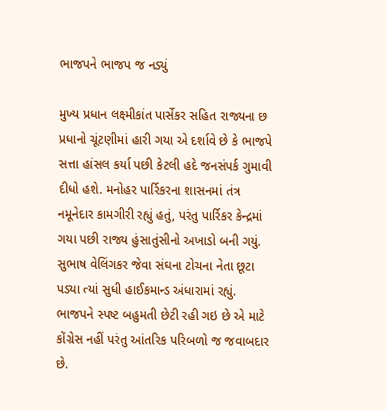ભાજપને ભાજપ જ નડ્યું

મુખ્ય પ્રધાન લક્ષ્મીકાંત પાર્સેકર સહિત રાજ્યના છ પ્રધાનો ચૂંટણીમાં હારી ગયા એ દર્શાવે છે કે ભાજપે સત્તા હાંસલ કર્યા પછી કેટલી હદે જનસંપર્ક ગુમાવી દીધો હશે. મનોહર પાર્રિકરના શાસનમાં તંત્ર નમૂનેદાર કામગીરી રહ્યું હતું, પરંતુ પાર્રિકર કેન્દ્રમાં ગયા પછી રાજ્ય હુંસાતુંસીનો અખાડો બની ગયું. સુભાષ વેલિંગકર જેવા સંઘના ટોચના નેતા છૂટા પડ્યા ત્યાં સુધી હાઈકમાન્ડ અંધારામાં રહ્યું. ભાજપને સ્પષ્ટ બહુમતી છેટી રહી ગઇ છે એ માટે કોંગ્રેસ નહીં પરંતુ આંતરિક પરિબળો જ જવાબદાર છે.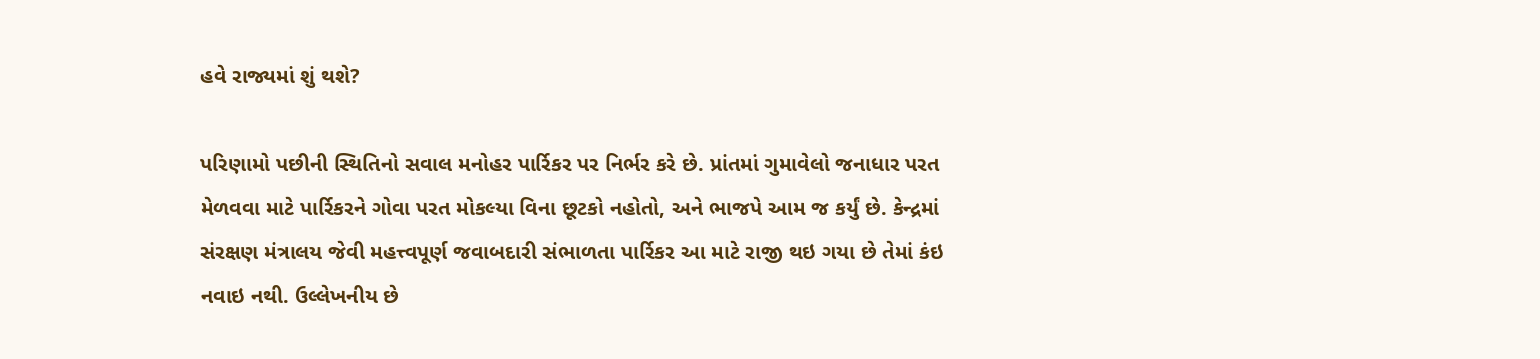હવે રાજ્યમાં શું થશે?

પરિણામો પછીની સ્થિતિનો સવાલ મનોહર પાર્રિકર પર નિર્ભર કરે છે. પ્રાંતમાં ગુમાવેલો જનાધાર પરત મેળવવા માટે પાર્રિકરને ગોવા પરત મોકલ્યા વિના છૂટકો નહોતો, અને ભાજપે આમ જ કર્યું છે. કેન્દ્રમાં સંરક્ષણ મંત્રાલય જેવી મહત્ત્વપૂર્ણ જવાબદારી સંભાળતા પાર્રિકર આ માટે રાજી થઇ ગયા છે તેમાં કંઇ નવાઇ નથી. ઉલ્લેખનીય છે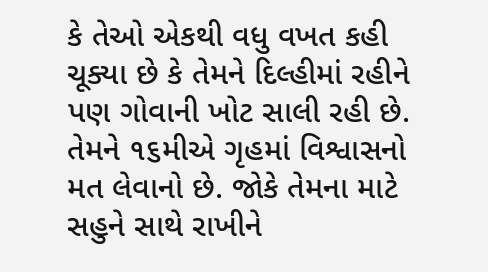કે તેઓ એકથી વધુ વખત કહી ચૂક્યા છે કે તેમને દિલ્હીમાં રહીને પણ ગોવાની ખોટ સાલી રહી છે. તેમને ૧૬મીએ ગૃહમાં વિશ્વાસનો મત લેવાનો છે. જોકે તેમના માટે સહુને સાથે રાખીને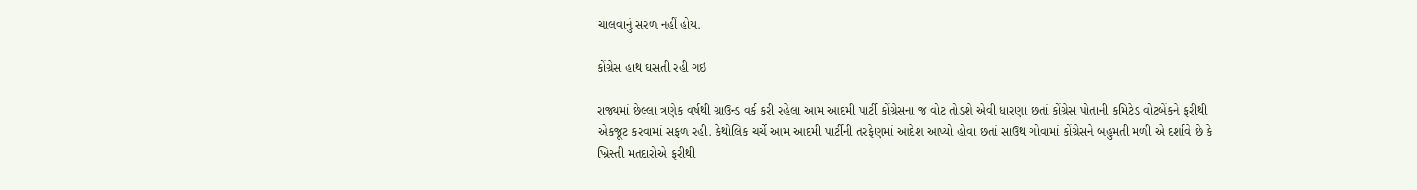ચાલવાનું સરળ નહીં હોય.

કોંગ્રેસ હાથ ઘસતી રહી ગઇ

રાજ્યમાં છેલ્લા ત્રણેક વર્ષથી ગ્રાઉન્ડ વર્ક કરી રહેલા આમ આદમી પાર્ટી કોંગ્રેસના જ વોટ તોડશે એવી ધારણા છતાં કોંગ્રેસ પોતાની કમિટેડ વોટબેંકને ફરીથી એકજૂટ કરવામાં સફળ રહી. કેથોલિક ચર્ચે આમ આદમી પાર્ટીની તરફેણમાં આદેશ આપ્યો હોવા છતાં સાઉથ ગોવામાં કોંગ્રેસને બહુમતી મળી એ દર્શાવે છે કે ખ્રિસ્તી મતદારોએ ફરીથી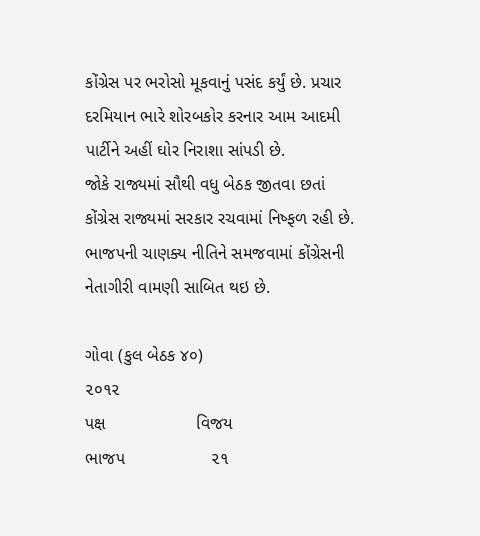કોંગ્રેસ પર ભરોસો મૂકવાનું પસંદ કર્યું છે. પ્રચાર દરમિયાન ભારે શોરબકોર કરનાર આમ આદમી પાર્ટીને અહીં ઘોર નિરાશા સાંપડી છે.
જોકે રાજ્યમાં સૌથી વધુ બેઠક જીતવા છતાં કોંગ્રેસ રાજ્યમાં સરકાર રચવામાં નિષ્ફળ રહી છે. ભાજપની ચાણક્ય નીતિને સમજવામાં કોંગ્રેસની નેતાગીરી વામણી સાબિત થઇ છે.

ગોવા (કુલ બેઠક ૪૦)
૨૦૧૨
પક્ષ                   વિજય
ભાજપ                  ૨૧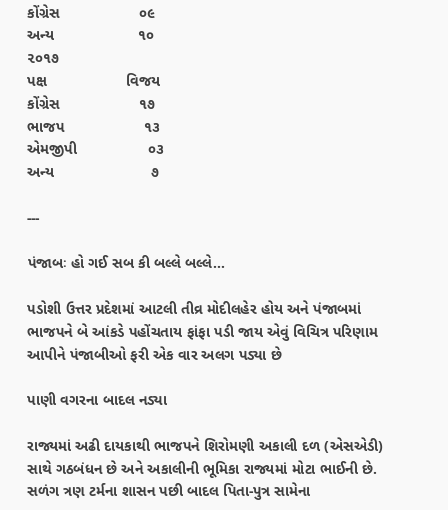કોંગ્રેસ                   ૦૯
અન્ય                    ૧૦
૨૦૧૭
પક્ષ                   વિજય
કોંગ્રેસ                   ૧૭
ભાજપ                   ૧૩
એમજીપી                 ૦૩
અન્ય                       ૭

---

પંજાબઃ હો ગઈ સબ કી બલ્લે બલ્લે...

પડોશી ઉત્તર પ્રદેશમાં આટલી તીવ્ર મોદીલહેર હોય અને પંજાબમાં ભાજપને બે આંકડે પહોંચતાય ફાંફા પડી જાય એવું વિચિત્ર પરિણામ આપીને પંજાબીઓ ફરી એક વાર અલગ પડ્યા છે

પાણી વગરના બાદલ નડ્યા

રાજ્યમાં અઢી દાયકાથી ભાજપને શિરોમણી અકાલી દળ (એસએડી) સાથે ગઠબંધન છે અને અકાલીની ભૂમિકા રાજ્યમાં મોટા ભાઈની છે. સળંગ ત્રણ ટર્મના શાસન પછી બાદલ પિતા-પુત્ર સામેના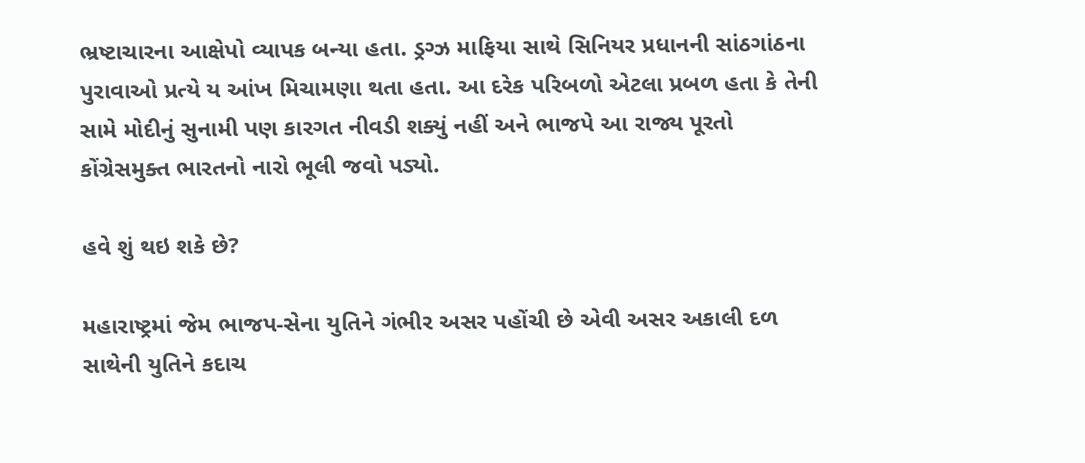ભ્રષ્ટાચારના આક્ષેપો વ્યાપક બન્યા હતા. ડ્રગ્ઝ માફિયા સાથે સિનિયર પ્રધાનની સાંઠગાંઠના પુરાવાઓ પ્રત્યે ય આંખ મિચામણા થતા હતા. આ દરેક પરિબળો એટલા પ્રબળ હતા કે તેની સામે મોદીનું સુનામી પણ કારગત નીવડી શક્યું નહીં અને ભાજપે આ રાજ્ય પૂરતો કોંગ્રેસમુક્ત ભારતનો નારો ભૂલી જવો પડ્યો.

હવે શું થઇ શકે છે?

મહારાષ્ટ્રમાં જેમ ભાજપ-સેના યુતિને ગંભીર અસર પહોંચી છે એવી અસર અકાલી દળ સાથેની યુતિને કદાચ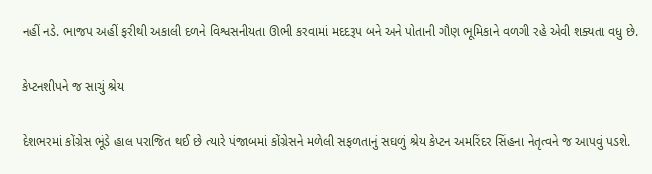નહીં નડે. ભાજપ અહીં ફરીથી અકાલી દળને વિશ્વસનીયતા ઊભી કરવામાં મદદરૂપ બને અને પોતાની ગૌણ ભૂમિકાને વળગી રહે એવી શક્યતા વધુ છે.

કેપ્ટનશીપને જ સાચું શ્રેય

દેશભરમાં કોંગ્રેસ ભૂંડે હાલ પરાજિત થઈ છે ત્યારે પંજાબમાં કોંગ્રેસને મળેલી સફળતાનું સઘળું શ્રેય કેપ્ટન અમરિંદર સિંહના નેતૃત્વને જ આપવું પડશે.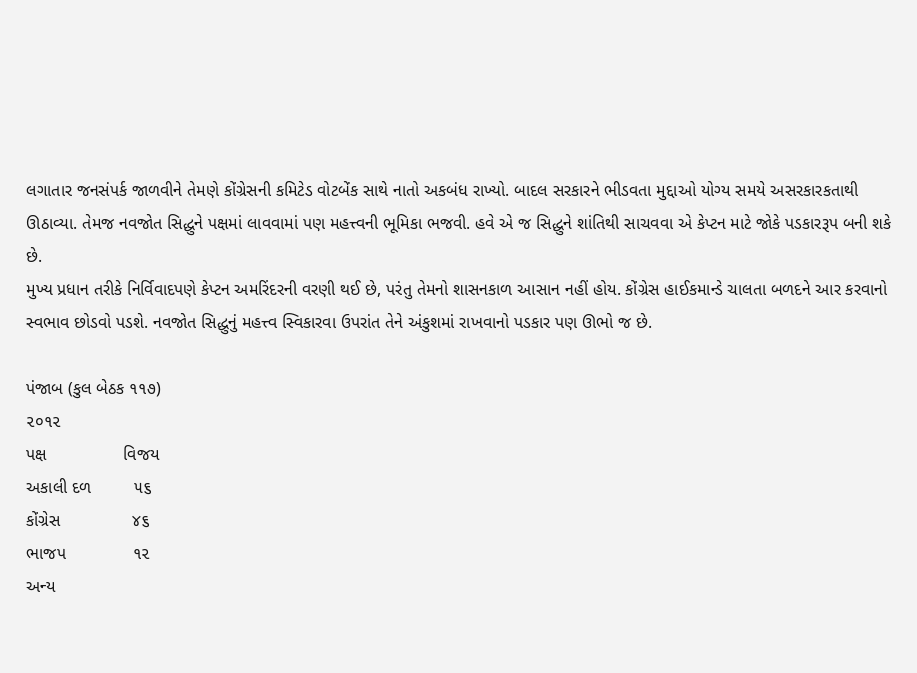લગાતાર જનસંપર્ક જાળવીને તેમણે કોંગ્રેસની કમિટેડ વોટબેંક સાથે નાતો અકબંધ રાખ્યો. બાદલ સરકારને ભીડવતા મુદ્દાઓ યોગ્ય સમયે અસરકારકતાથી ઊઠાવ્યા. તેમજ નવજોત સિદ્ધુને પક્ષમાં લાવવામાં પણ મહત્ત્વની ભૂમિકા ભજવી. હવે એ જ સિદ્ધુને શાંતિથી સાચવવા એ કેપ્ટન માટે જોકે પડકારરૂપ બની શકે છે.
મુખ્ય પ્રધાન તરીકે નિર્વિવાદપણે કેપ્ટન અમરિંદરની વરણી થઈ છે, પરંતુ તેમનો શાસનકાળ આસાન નહીં હોય. કોંગ્રેસ હાઈકમાન્ડે ચાલતા બળદને આર કરવાનો સ્વભાવ છોડવો પડશે. નવજોત સિદ્ધુનું મહત્ત્વ સ્વિકારવા ઉપરાંત તેને અંકુશમાં રાખવાનો પડકાર પણ ઊભો જ છે.

પંજાબ (કુલ બેઠક ૧૧૭)
૨૦૧૨
પક્ષ                વિજય
અકાલી દળ         ૫૬
કોંગ્રેસ               ૪૬
ભાજપ              ૧૨
અન્ય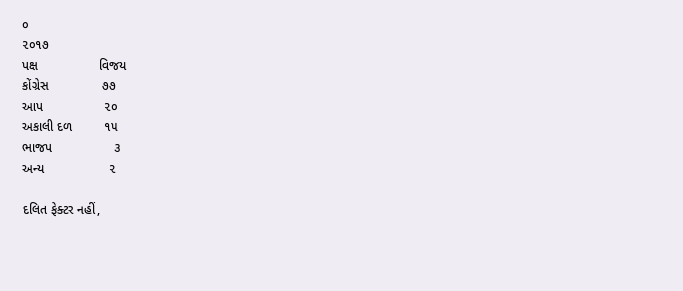૦
૨૦૧૭
પક્ષ                 વિજય
કોંગ્રેસ               ૭૭
આપ                 ૨૦
અકાલી દળ         ૧૫
ભાજપ                 ૩
અન્ય                  ૨

દલિત ફેક્ટર નહીં,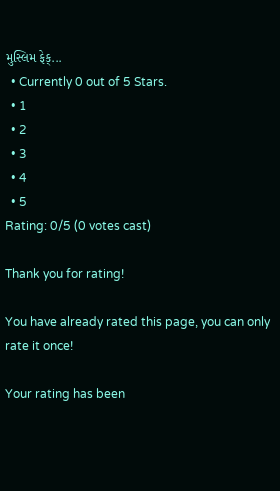મુસ્લિમ ફેક્...
  • Currently 0 out of 5 Stars.
  • 1
  • 2
  • 3
  • 4
  • 5
Rating: 0/5 (0 votes cast)

Thank you for rating!

You have already rated this page, you can only rate it once!

Your rating has been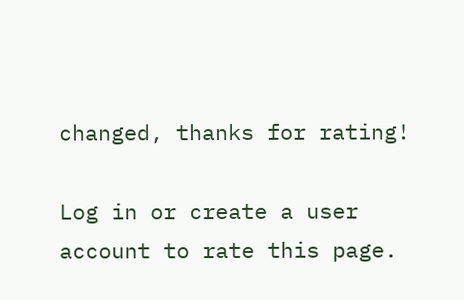changed, thanks for rating!

Log in or create a user account to rate this page.